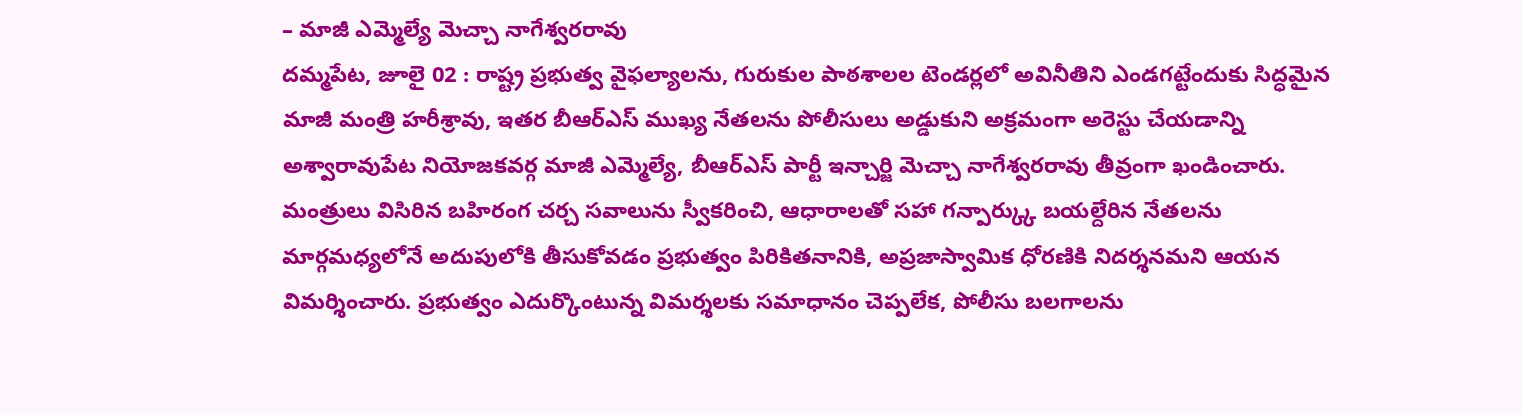– మాజీ ఎమ్మెల్యే మెచ్చా నాగేశ్వరరావు
దమ్మపేట, జూలై 02 : రాష్ట్ర ప్రభుత్వ వైఫల్యాలను, గురుకుల పాఠశాలల టెండర్లలో అవినీతిని ఎండగట్టేందుకు సిద్ధమైన మాజీ మంత్రి హరీశ్రావు, ఇతర బీఆర్ఎస్ ముఖ్య నేతలను పోలీసులు అడ్డుకుని అక్రమంగా అరెస్టు చేయడాన్ని అశ్వారావుపేట నియోజకవర్గ మాజీ ఎమ్మెల్యే, బీఆర్ఎస్ పార్టీ ఇన్చార్జి మెచ్చా నాగేశ్వరరావు తీవ్రంగా ఖండించారు. మంత్రులు విసిరిన బహిరంగ చర్చ సవాలును స్వీకరించి, ఆధారాలతో సహా గన్పార్క్కు బయల్దేరిన నేతలను మార్గమధ్యలోనే అదుపులోకి తీసుకోవడం ప్రభుత్వం పిరికితనానికి, అప్రజాస్వామిక ధోరణికి నిదర్శనమని ఆయన విమర్శించారు. ప్రభుత్వం ఎదుర్కొంటున్న విమర్శలకు సమాధానం చెప్పలేక, పోలీసు బలగాలను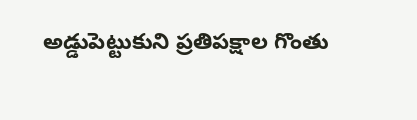అడ్డుపెట్టుకుని ప్రతిపక్షాల గొంతు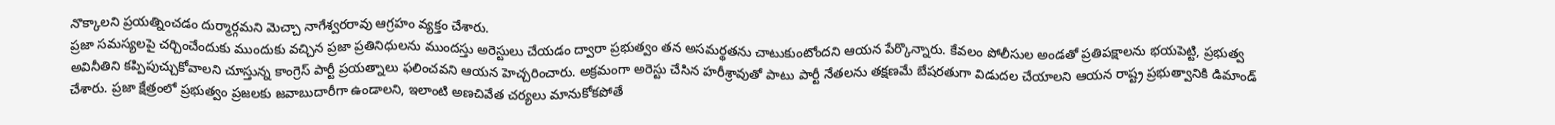నొక్కాలని ప్రయత్నించడం దుర్మార్గమని మెచ్చా నాగేశ్వరరావు ఆగ్రహం వ్యక్తం చేశారు.
ప్రజా సమస్యలపై చర్చించేందుకు ముందుకు వచ్చిన ప్రజా ప్రతినిధులను ముందస్తు అరెస్టులు చేయడం ద్వారా ప్రభుత్వం తన అసమర్థతను చాటుకుంటోందని ఆయన పేర్కొన్నారు. కేవలం పోలీసుల అండతో ప్రతిపక్షాలను భయపెట్టి, ప్రభుత్వ అవినీతిని కప్పిపుచ్చుకోవాలని చూస్తున్న కాంగ్రెస్ పార్టీ ప్రయత్నాలు ఫలించవని ఆయన హెచ్చరించారు. అక్రమంగా అరెస్టు చేసిన హరీశ్రావుతో పాటు పార్టీ నేతలను తక్షణమే బేషరతుగా విడుదల చేయాలని ఆయన రాష్ట్ర ప్రభుత్వానికి డిమాండ్ చేశారు. ప్రజా క్షేత్రంలో ప్రభుత్వం ప్రజలకు జవాబుదారీగా ఉండాలని, ఇలాంటి అణచివేత చర్యలు మానుకోకపోతే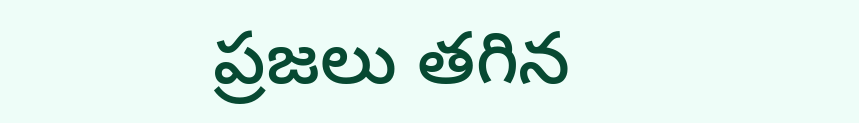ప్రజలు తగిన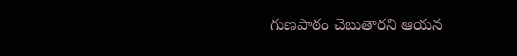గుణపాఠం చెబుతారని ఆయన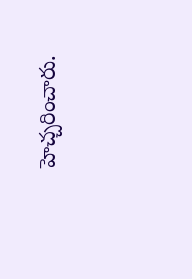హెచ్చరించారు.